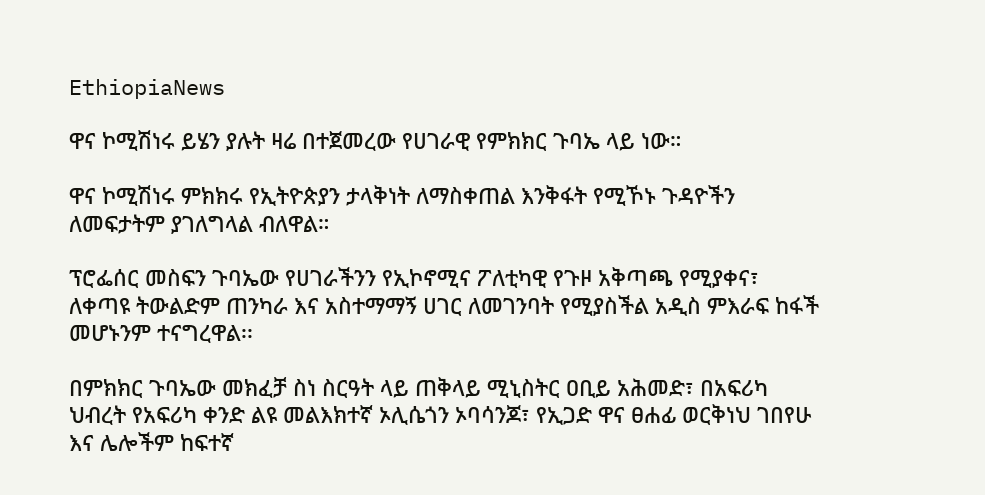EthiopiaNews

ዋና ኮሚሽነሩ ይሄን ያሉት ዛሬ በተጀመረው የሀገራዊ የምክክር ጉባኤ ላይ ነው።

ዋና ኮሚሽነሩ ምክክሩ የኢትዮጵያን ታላቅነት ለማስቀጠል እንቅፋት የሚኾኑ ጉዳዮችን ለመፍታትም ያገለግላል ብለዋል።

ፕሮፌሰር መስፍን ጉባኤው የሀገራችንን የኢኮኖሚና ፖለቲካዊ የጉዞ አቅጣጫ የሚያቀና፣ ለቀጣዩ ትውልድም ጠንካራ እና አስተማማኝ ሀገር ለመገንባት የሚያስችል አዲስ ምእራፍ ከፋች መሆኑንም ተናግረዋል፡፡

በምክክር ጉባኤው መክፈቻ ስነ ስርዓት ላይ ጠቅላይ ሚኒስትር ዐቢይ አሕመድ፣ በአፍሪካ ህብረት የአፍሪካ ቀንድ ልዩ መልእክተኛ ኦሊሴጎን ኦባሳንጆ፣ የኢጋድ ዋና ፀሐፊ ወርቅነህ ገበየሁ እና ሌሎችም ከፍተኛ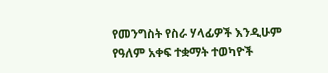የመንግስት የስራ ሃላፊዎች እንዲሁም የዓለም አቀፍ ተቋማት ተወካዮች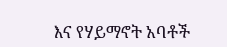እና የሃይማኖት አባቶች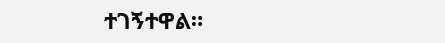ተገኝተዋል።